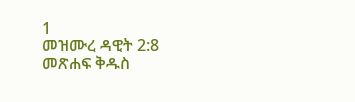1
መዝሙረ ዳዊት 2:8
መጽሐፍ ቅዱስ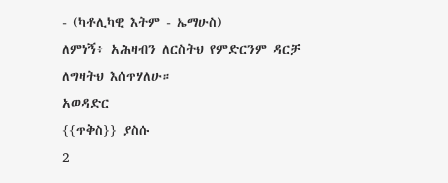- (ካቶሊካዊ እትም - ኤማሁስ)
ለምነኝ፥ አሕዛብን ለርስትህ የምድርንም ዳርቻ ለግዛትህ እሰጥሃለሁ።
አወዳድር
{{ጥቅስ}} ያስሱ
2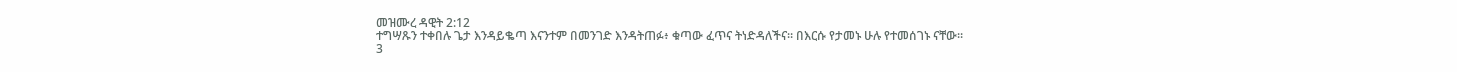መዝሙረ ዳዊት 2:12
ተግሣጹን ተቀበሉ ጌታ እንዳይቈጣ እናንተም በመንገድ እንዳትጠፉ፥ ቁጣው ፈጥና ትነድዳለችና። በእርሱ የታመኑ ሁሉ የተመሰገኑ ናቸው።
3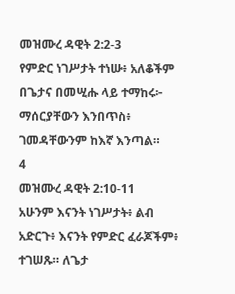መዝሙረ ዳዊት 2:2-3
የምድር ነገሥታት ተነሡ፥ አለቆችም በጌታና በመሢሑ ላይ ተማከሩ፦ ማሰርያቸውን እንበጥስ፥ ገመዳቸውንም ከእኛ እንጣል።
4
መዝሙረ ዳዊት 2:10-11
አሁንም እናንት ነገሥታት፥ ልብ አድርጉ፥ እናንት የምድር ፈራጆችም፥ ተገሠጹ። ለጌታ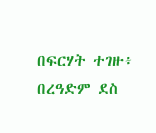በፍርሃት ተገዙ፥ በረዓድም ደስ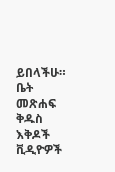ይበላችሁ።
ቤት
መጽሐፍ ቅዱስ
እቅዶች
ቪዲዮዎች